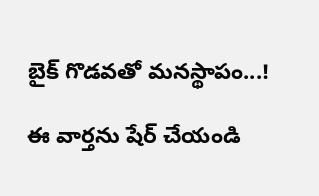బైక్ గొడవతో మనస్థాపం...!

ఈ వార్తను షేర్ చేయండి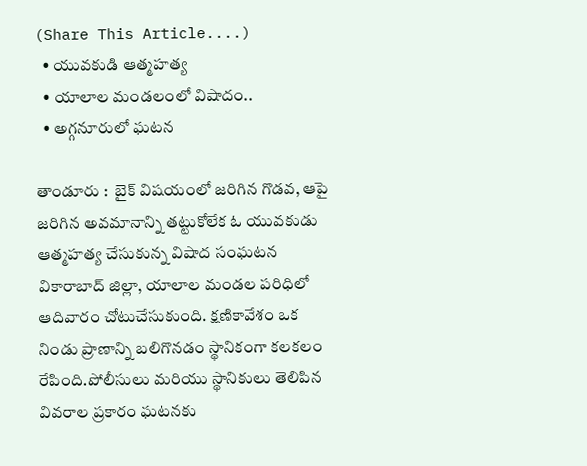(Share This Article....)
  • యువకుడి ఆత్మహత్య
  • యాలాల మండలంలో విషాదం..
  • అగ్గనూరులో ఘటన

తాండూరు :  బైక్ విషయంలో జరిగిన గొడవ, ఆపై జరిగిన అవమానాన్ని తట్టుకోలేక ఓ యువకుడు ఆత్మహత్య చేసుకున్న విషాద సంఘటన వికారాబాద్ జిల్లా, యాలాల మండల పరిధిలో ఆదివారం చోటుచేసుకుంది. క్షణికావేశం ఒక నిండు ప్రాణాన్ని బలిగొనడం స్థానికంగా కలకలం రేపింది.పోలీసులు మరియు స్థానికులు తెలిపిన వివరాల ప్రకారం ఘటనకు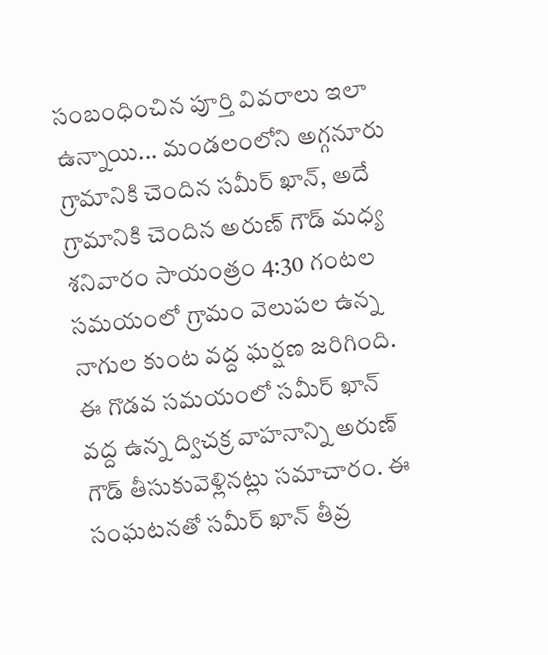సంబంధించిన పూర్తి వివరాలు ఇలా ఉన్నాయి... మండలంలోని అగ్గనూరు గ్రామానికి చెందిన సమీర్ ఖాన్, అదే గ్రామానికి చెందిన అరుణ్ గౌడ్ మధ్య శనివారం సాయంత్రం 4:30 గంటల సమయంలో గ్రామం వెలుపల ఉన్న నాగుల కుంట వద్ద ఘర్షణ జరిగింది. ఈ గొడవ సమయంలో సమీర్ ఖాన్ వద్ద ఉన్న ద్విచక్ర వాహనాన్ని అరుణ్ గౌడ్ తీసుకువెళ్లినట్లు సమాచారం. ఈ సంఘటనతో సమీర్ ఖాన్ తీవ్ర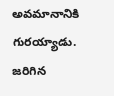అవమానానికి గురయ్యాడు. జరిగిన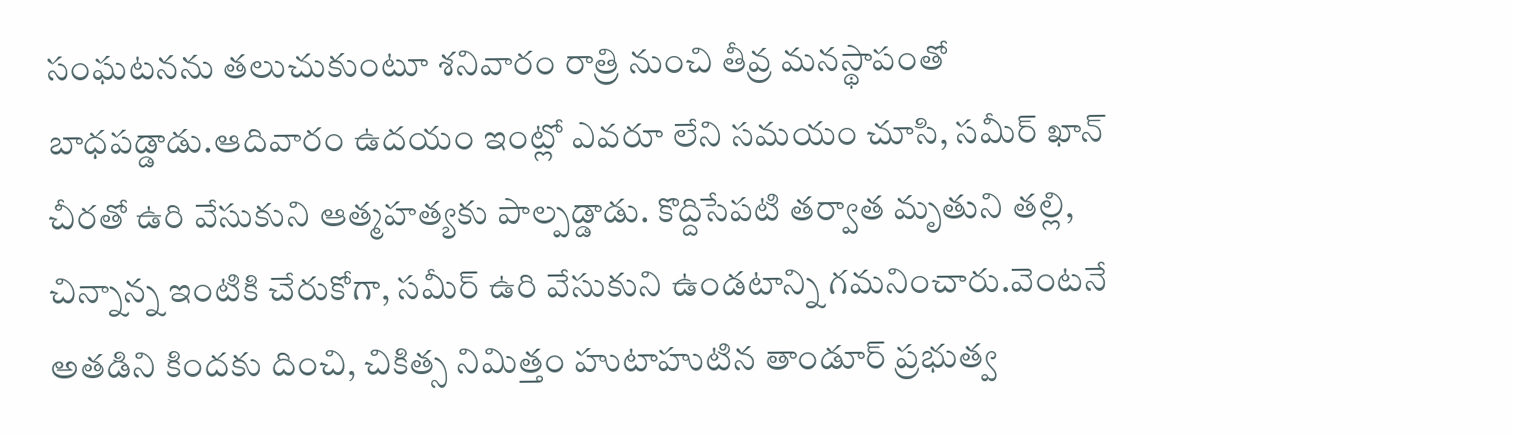సంఘటనను తలుచుకుంటూ శనివారం రాత్రి నుంచి తీవ్ర మనస్థాపంతో బాధపడ్డాడు.ఆదివారం ఉదయం ఇంట్లో ఎవరూ లేని సమయం చూసి, సమీర్ ఖాన్ చీరతో ఉరి వేసుకుని ఆత్మహత్యకు పాల్పడ్డాడు. కొద్దిసేపటి తర్వాత మృతుని తల్లి, చిన్నాన్న ఇంటికి చేరుకోగా, సమీర్ ఉరి వేసుకుని ఉండటాన్ని గమనించారు.వెంటనే అతడిని కిందకు దించి, చికిత్స నిమిత్తం హుటాహుటిన తాండూర్ ప్రభుత్వ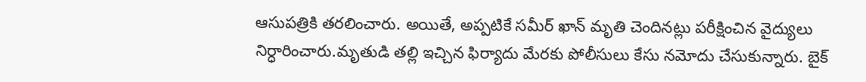ఆసుపత్రికి తరలించారు. అయితే, అప్పటికే సమీర్ ఖాన్ మృతి చెందినట్లు పరీక్షించిన వైద్యులు నిర్ధారించారు.మృతుడి తల్లి ఇచ్చిన ఫిర్యాదు మేరకు పోలీసులు కేసు నమోదు చేసుకున్నారు. బైక్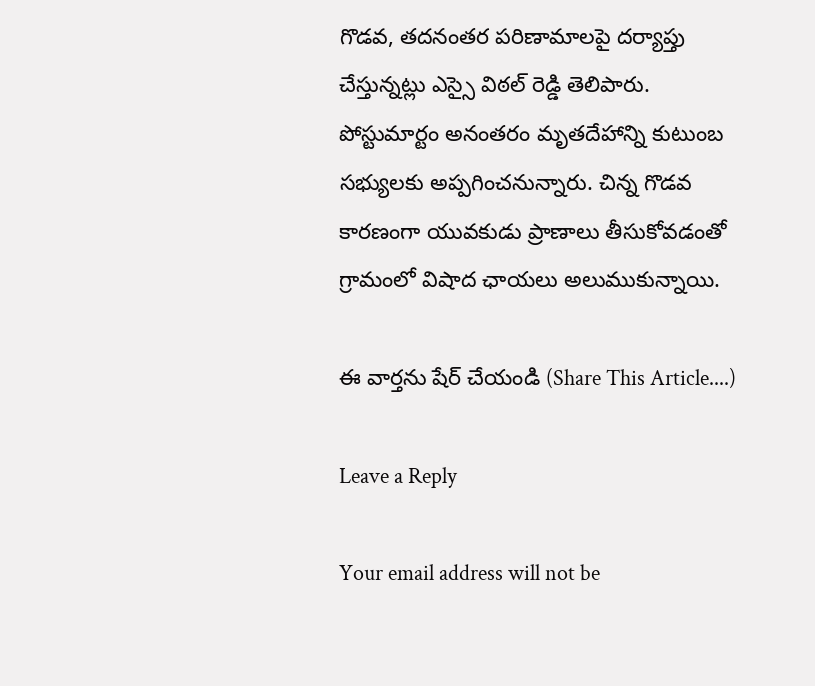గొడవ, తదనంతర పరిణామాలపై దర్యాప్తు చేస్తున్నట్లు ఎస్సై విఠల్ రెడ్డి తెలిపారు. పోస్టుమార్టం అనంతరం మృతదేహాన్ని కుటుంబ సభ్యులకు అప్పగించనున్నారు. చిన్న గొడవ కారణంగా యువకుడు ప్రాణాలు తీసుకోవడంతో గ్రామంలో విషాద ఛాయలు అలుముకున్నాయి.

ఈ వార్తను షేర్ చేయండి (Share This Article....)

Leave a Reply

Your email address will not be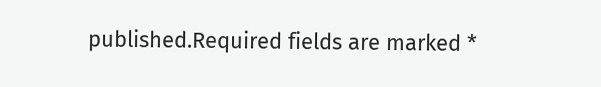published.Required fields are marked *